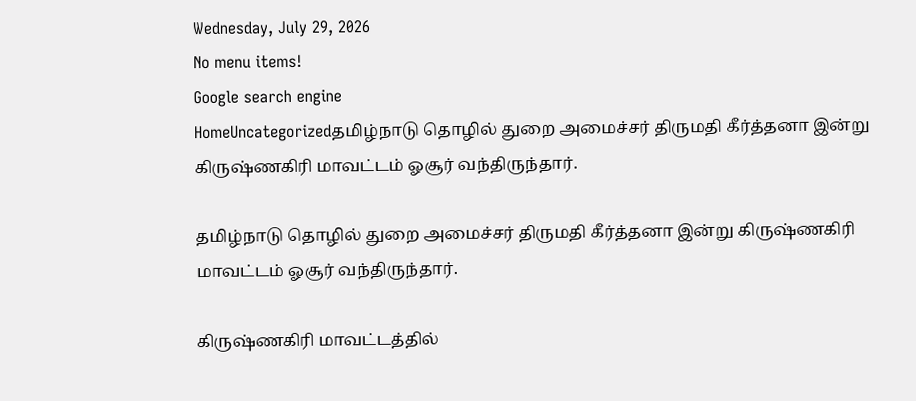Wednesday, July 29, 2026
No menu items!
Google search engine
HomeUncategorizedதமிழ்நாடு தொழில் துறை அமைச்சர் திருமதி கீர்த்தனா இன்று கிருஷ்ணகிரி மாவட்டம் ஓசூர் வந்திருந்தார்.

தமிழ்நாடு தொழில் துறை அமைச்சர் திருமதி கீர்த்தனா இன்று கிருஷ்ணகிரி மாவட்டம் ஓசூர் வந்திருந்தார்.

கிருஷ்ணகிரி மாவட்டத்தில்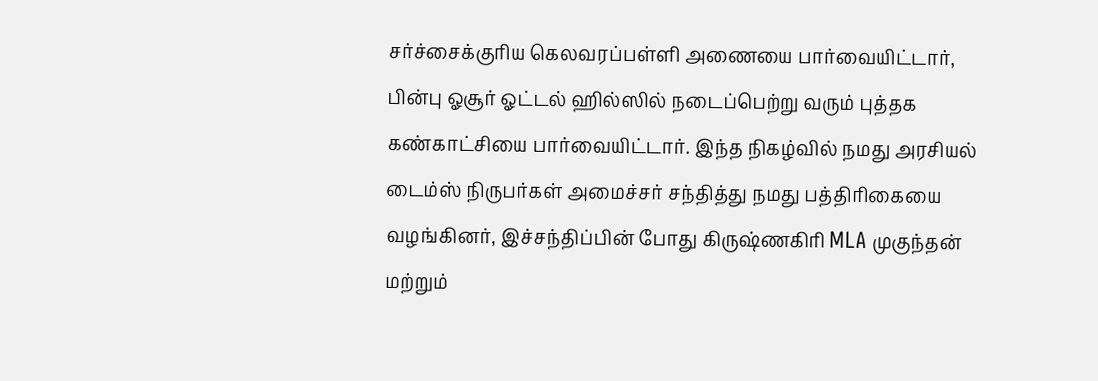சர்ச்சைக்குரிய கெலவரப்பள்ளி அணையை பார்வையிட்டார், பின்பு ஓசூர் ஓட்டல் ஹில்ஸில் நடைப்பெற்று வரும் புத்தக கண்காட்சியை பார்வையிட்டார். இந்த நிகழ்வில் நமது அரசியல் டைம்ஸ் நிருபர்கள் அமைச்சர் சந்தித்து நமது பத்திரிகையை வழங்கினர், இச்சந்திப்பின் போது கிருஷ்ணகிரி MLA முகுந்தன் மற்றும்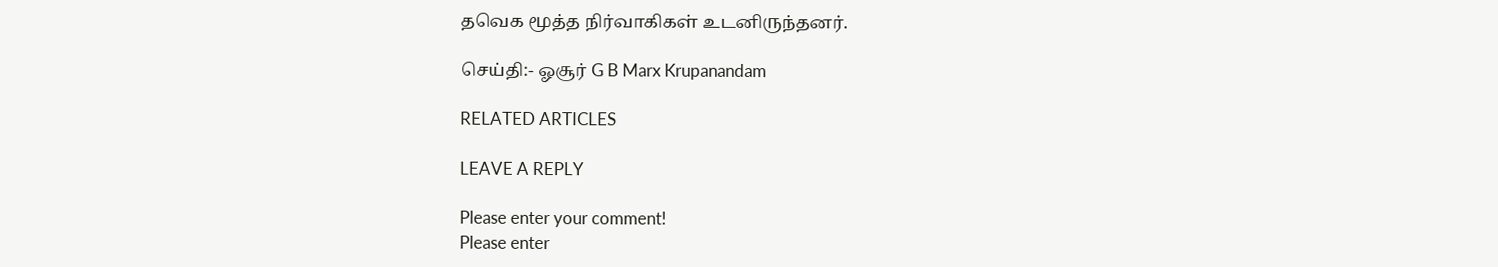தவெக மூத்த நிர்வாகிகள் உடனிருந்தனர்.

செய்தி:- ஓசூர் G B Marx Krupanandam

RELATED ARTICLES

LEAVE A REPLY

Please enter your comment!
Please enter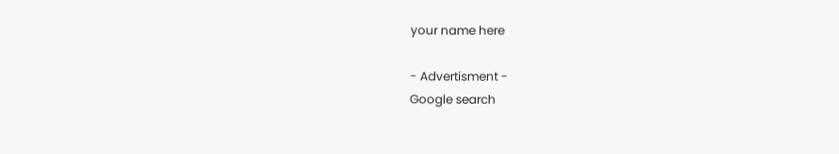your name here

- Advertisment -
Google search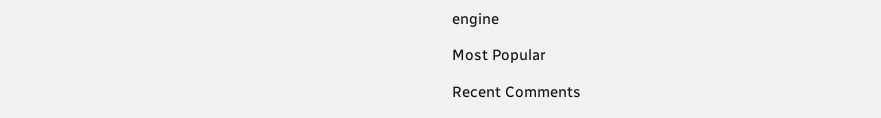engine

Most Popular

Recent Comments